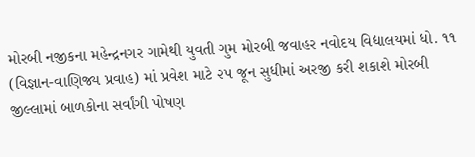મોરબી નજીકના મહેન્દ્રનગર ગામેથી યુવતી ગુમ મોરબી જવાહર નવોદય વિદ્યાલયમાં ધો. ૧૧ (વિજ્ઞાન-વાણિજ્ય પ્રવાહ) માં પ્રવેશ માટે ૨૫ જૂન સુધીમાં અરજી કરી શકાશે મોરબી જીલ્લામાં બાળકોના સર્વાંગી પોષણ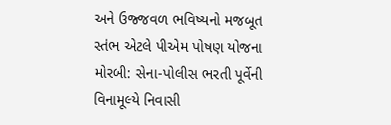અને ઉજ્જવળ ભવિષ્યનો મજબૂત સ્તંભ એટલે પીએમ પોષણ યોજના મોરબી: સેના-પોલીસ ભરતી પૂર્વેની વિનામૂલ્યે નિવાસી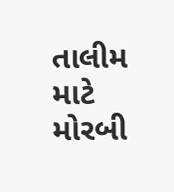તાલીમ માટે મોરબી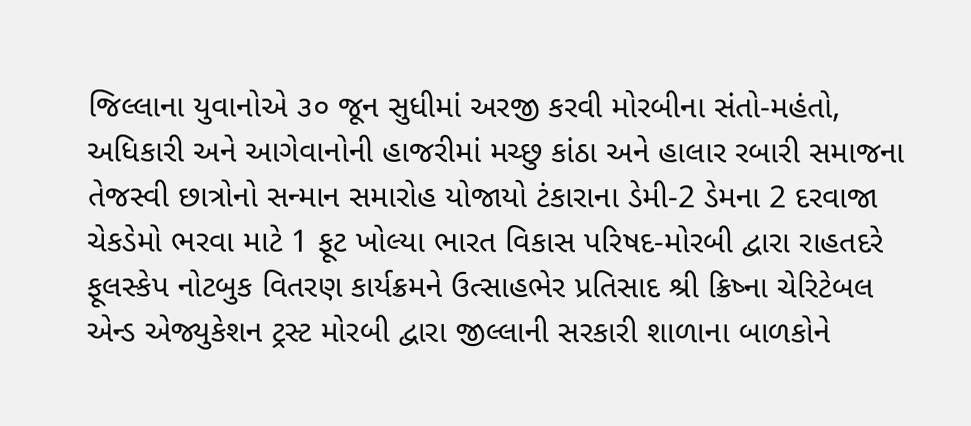જિલ્લાના યુવાનોએ ૩૦ જૂન સુધીમાં અરજી કરવી મોરબીના સંતો-મહંતો, અધિકારી અને આગેવાનોની હાજરીમાં મચ્છુ કાંઠા અને હાલાર રબારી સમાજના તેજસ્વી છાત્રોનો સન્માન સમારોહ યોજાયો ટંકારાના ડેમી-2 ડેમના 2 દરવાજા ચેકડેમો ભરવા માટે 1 ફૂટ ખોલ્યા ભારત વિકાસ પરિષદ-મોરબી દ્વારા રાહતદરે ફૂલસ્કેપ નોટબુક વિતરણ કાર્યક્રમને ઉત્સાહભેર પ્રતિસાદ શ્રી ક્રિષ્ના ચેરિટેબલ એન્ડ એજ્યુકેશન ટ્રસ્ટ મોરબી દ્વારા જીલ્લાની સરકારી શાળાના બાળકોને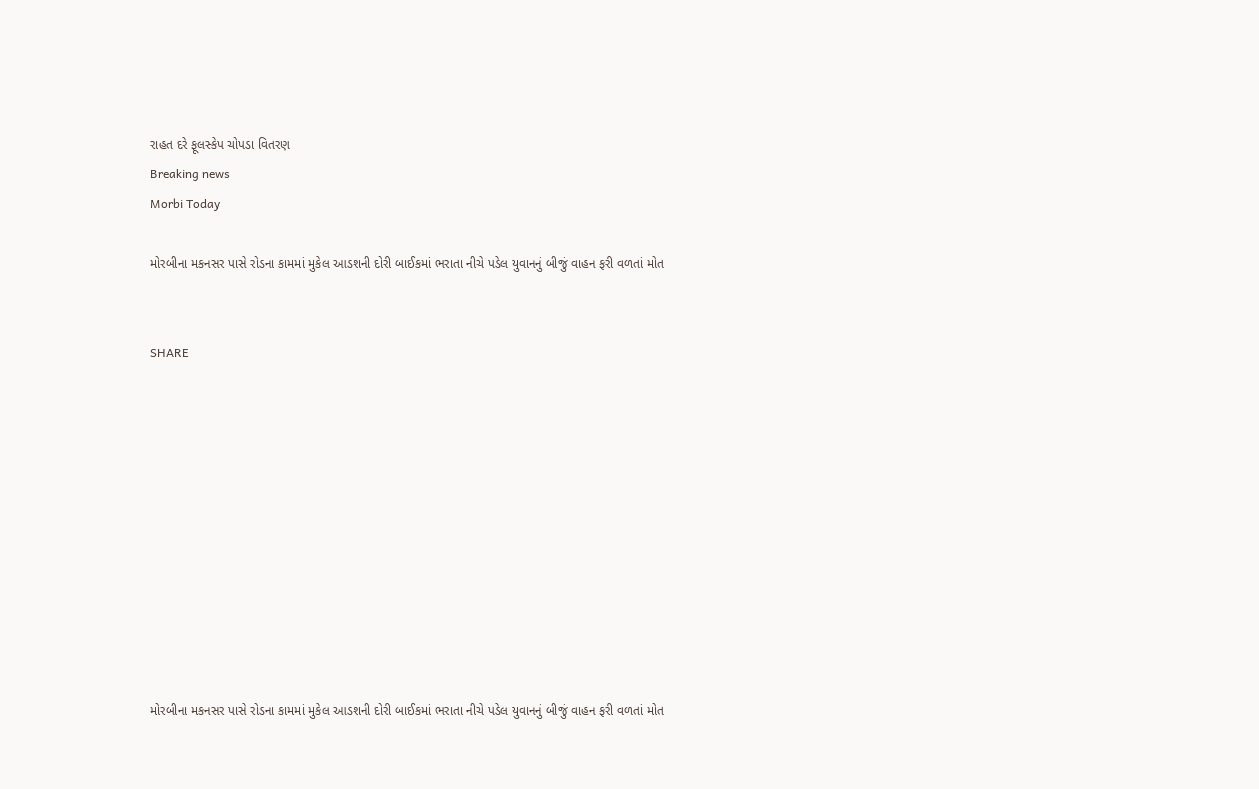રાહત દરે ફૂલસ્કેપ ચોપડા વિતરણ
Breaking news
Morbi Today

મોરબીના મકનસર પાસે રોડના કામમાં મુકેલ આડશની દોરી બાઈકમાં ભરાતા નીચે પડેલ યુવાનનું બીજું વાહન ફરી વળતાં મોત


SHARE











મોરબીના મકનસર પાસે રોડના કામમાં મુકેલ આડશની દોરી બાઈકમાં ભરાતા નીચે પડેલ યુવાનનું બીજું વાહન ફરી વળતાં મોત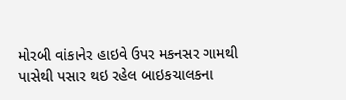મોરબી વાંકાનેર હાઇવે ઉપર મકનસર ગામથી પાસેથી પસાર થઇ રહેલ બાઇકચાલકના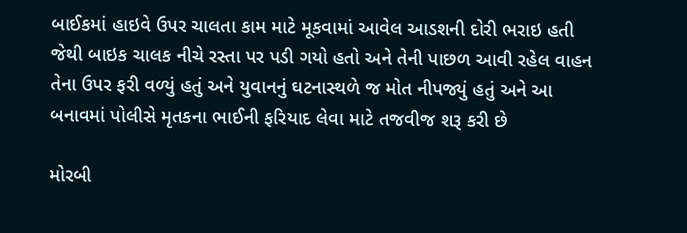બાઈકમાં હાઇવે ઉપર ચાલતા કામ માટે મૂકવામાં આવેલ આડશની દોરી ભરાઇ હતી જેથી બાઇક ચાલક નીચે રસ્તા પર પડી ગયો હતો અને તેની પાછળ આવી રહેલ વાહન તેના ઉપર ફરી વળ્યું હતું અને યુવાનનું ઘટનાસ્થળે જ મોત નીપજ્યું હતું અને આ બનાવમાં પોલીસે મૃતકના ભાઈની ફરિયાદ લેવા માટે તજવીજ શરૂ કરી છે

મોરબી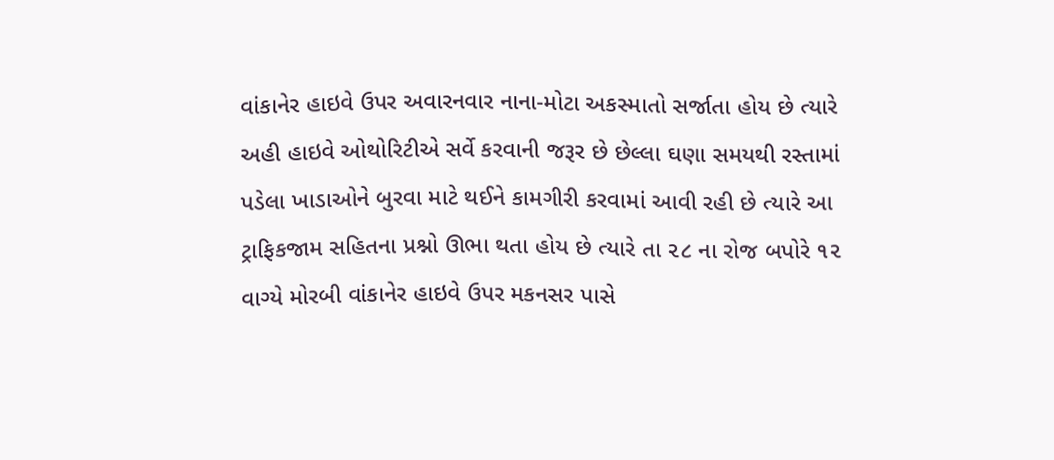વાંકાનેર હાઇવે ઉપર અવારનવાર નાના-મોટા અકસ્માતો સર્જાતા હોય છે ત્યારે અહી હાઇવે ઓથોરિટીએ સર્વે કરવાની જરૂર છે છેલ્લા ઘણા સમયથી રસ્તામાં પડેલા ખાડાઓને બુરવા માટે થઈને કામગીરી કરવામાં આવી રહી છે ત્યારે આ ટ્રાફિકજામ સહિતના પ્રશ્નો ઊભા થતા હોય છે ત્યારે તા ૨૮ ના રોજ બપોરે ૧૨ વાગ્યે મોરબી વાંકાનેર હાઇવે ઉપર મકનસર પાસે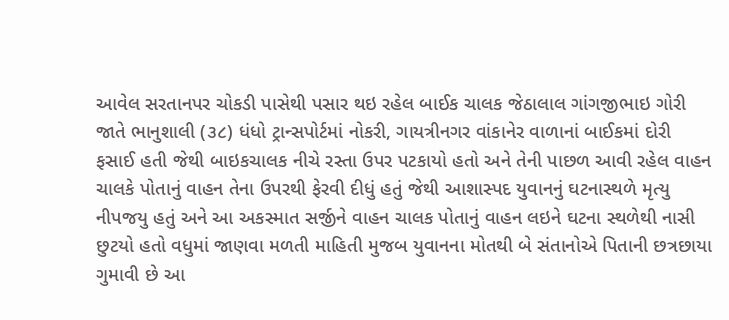આવેલ સરતાનપર ચોકડી પાસેથી પસાર થઇ રહેલ બાઈક ચાલક જેઠાલાલ ગાંગજીભાઇ ગોરી જાતે ભાનુશાલી (૩૮) ધંધો ટ્રાન્સપોર્ટમાં નોકરી, ગાયત્રીનગર વાંકાનેર વાળાનાં બાઈકમાં દોરી ફસાઈ હતી જેથી બાઇકચાલક નીચે રસ્તા ઉપર પટકાયો હતો અને તેની પાછળ આવી રહેલ વાહન ચાલકે પોતાનું વાહન તેના ઉપરથી ફેરવી દીધું હતું જેથી આશાસ્પદ યુવાનનું ઘટનાસ્થળે મૃત્યુ નીપજયુ હતું અને આ અકસ્માત સર્જીને વાહન ચાલક પોતાનું વાહન લઇને ઘટના સ્થળેથી નાસી છુટયો હતો વધુમાં જાણવા મળતી માહિતી મુજબ યુવાનના મોતથી બે સંતાનોએ પિતાની છત્રછાયા ગુમાવી છે આ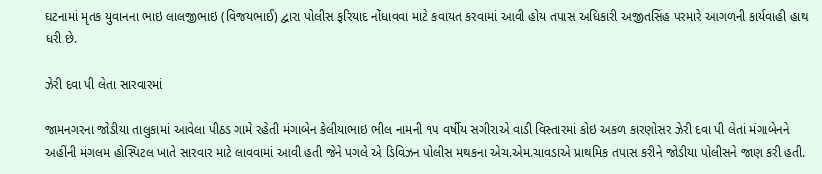ઘટનામાં મૃતક યુવાનના ભાઇ લાલજીભાઇ (વિજયભાઈ) દ્વારા પોલીસ ફરિયાદ નોંધાવવા માટે કવાયત કરવામાં આવી હોય તપાસ અધિકારી અજીતસિંહ પરમારે આગળની કાર્યવાહી હાથ ધરી છે.

ઝેરી દવા પી લેતા સારવારમાં

જામનગરના જોડીયા તાલુકામાં આવેલા પીઠડ ગામે રહેતી મંગાબેન કેલીયાભાઇ ભીલ નામની ૧૫ વર્ષીય સગીરાએ વાડી વિસ્તારમાં કોઇ અકળ કારણોસર ઝેરી દવા પી લેતાં મંગાબેનને અહીંની મંગલમ હોસ્પિટલ ખાતે સારવાર માટે લાવવામાં આવી હતી જેને પગલે એ ડિવિઝન પોલીસ મથકના એચ.એમ.ચાવડાએ પ્રાથમિક તપાસ કરીને જોડીયા પોલીસને જાણ કરી હતી.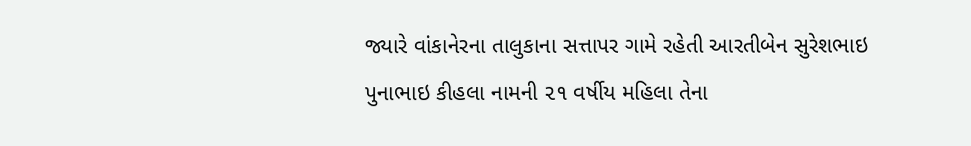જ્યારે વાંકાનેરના તાલુકાના સત્તાપર ગામે રહેતી આરતીબેન સુરેશભાઇ પુનાભાઇ કીહલા નામની ૨૧ વર્ષીય મહિલા તેના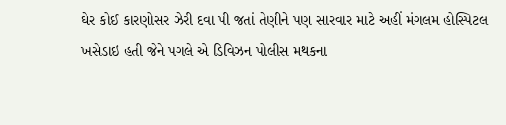ઘેર કોઈ કારણોસર ઝેરી દવા પી જતાં તેણીને પણ સારવાર માટે અહીં મંગલમ હોસ્પિટલ ખસેડાઇ હતી જેને પગલે એ ડિવિઝન પોલીસ મથકના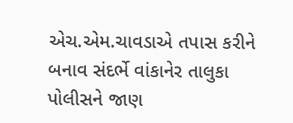એચ.એમ.ચાવડાએ તપાસ કરીને બનાવ સંદર્ભે વાંકાનેર તાલુકા પોલીસને જાણ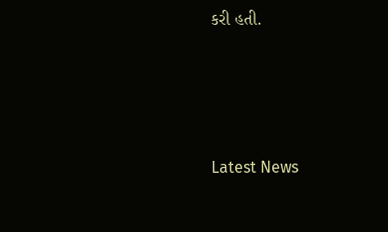કરી હતી.






Latest News